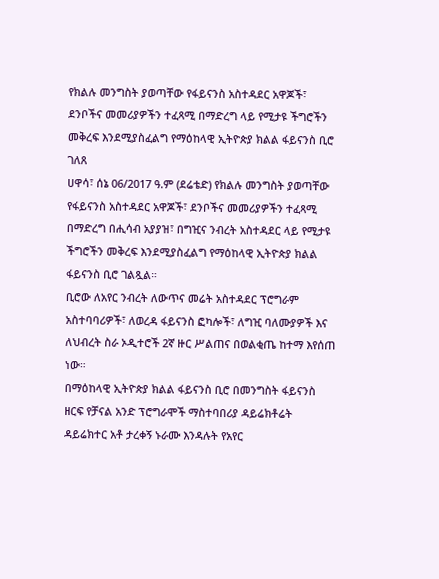የክልሉ መንግስት ያወጣቸው የፋይናንስ አስተዳደር አዋጆች፣ ደንቦችና መመሪያዎችን ተፈጻሚ በማድረግ ላይ የሚታዩ ችግሮችን መቅረፍ እንደሚያስፈልግ የማዕከላዊ ኢትዮጵያ ክልል ፋይናንስ ቢሮ ገለጸ
ሀዋሳ፣ ሰኔ 06/2017 ዓ.ም (ደሬቴድ) የክልሉ መንግስት ያወጣቸው የፋይናንስ አስተዳደር አዋጆች፣ ደንቦችና መመሪያዎችን ተፈጻሚ በማድረግ በሒሳብ አያያዝ፣ በግዢና ንብረት አስተዳደር ላይ የሚታዩ ችግሮችን መቅረፍ እንደሚያስፈልግ የማዕከላዊ ኢትዮጵያ ክልል ፋይናንስ ቢሮ ገልጿል።
ቢሮው ለአየር ንብረት ለውጥና መሬት አስተዳደር ፕሮግራም አስተባባሪዎች፣ ለወረዳ ፋይናንስ ፎካሎች፣ ለግዢ ባለሙያዎች እና ለህብረት ስራ ኦዲተሮች 2ኛ ዙር ሥልጠና በወልቂጤ ከተማ እየሰጠ ነው።
በማዕከላዊ ኢትዮጵያ ክልል ፋይናንስ ቢሮ በመንግስት ፋይናንስ ዘርፍ የቻናል አንድ ፕሮግራሞች ማስተባበሪያ ዳይሬክቶሬት ዳይሬክተር አቶ ታረቀኝ ኑራሙ እንዳሉት የአየር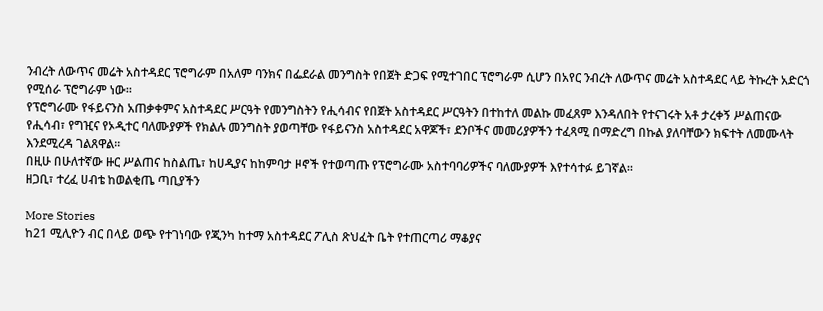ንብረት ለውጥና መሬት አስተዳደር ፕሮግራም በአለም ባንክና በፌደራል መንግስት የበጀት ድጋፍ የሚተገበር ፕሮግራም ሲሆን በአየር ንብረት ለውጥና መሬት አስተዳደር ላይ ትኩረት አድርጎ የሚሰራ ፕሮግራም ነው።
የፕሮግራሙ የፋይናንስ አጠቃቀምና አስተዳደር ሥርዓት የመንግስትን የሒሳብና የበጀት አስተዳደር ሥርዓትን በተከተለ መልኩ መፈጸም እንዳለበት የተናገሩት አቶ ታረቀኝ ሥልጠናው የሒሳብ፣ የግዢና የኦዲተር ባለሙያዎች የክልሉ መንግስት ያወጣቸው የፋይናንስ አስተዳደር አዋጆች፣ ደንቦችና መመሪያዎችን ተፈጻሚ በማድረግ በኩል ያለባቸውን ክፍተት ለመሙላት እንደሚረዳ ገልጸዋል።
በዚሁ በሁለተኛው ዙር ሥልጠና ከስልጤ፣ ከሀዲያና ከከምባታ ዞኖች የተወጣጡ የፕሮግራሙ አስተባባሪዎችና ባለሙያዎች እየተሳተፉ ይገኛል።
ዘጋቢ፣ ተረፈ ሀብቴ ከወልቂጤ ጣቢያችን

More Stories
ከ21 ሚሊዮን ብር በላይ ወጭ የተገነባው የጂንካ ከተማ አስተዳደር ፖሊስ ጽህፈት ቤት የተጠርጣሪ ማቆያና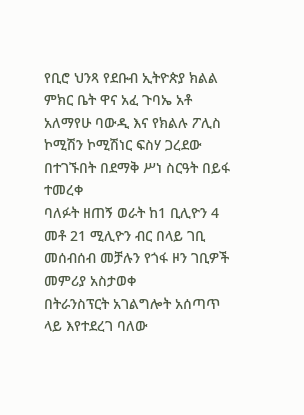የቢሮ ህንጻ የደቡብ ኢትዮጵያ ክልል ምክር ቤት ዋና አፈ ጉባኤ አቶ አለማየሁ ባውዲ እና የክልሉ ፖሊስ ኮሚሽን ኮሚሽነር ፍስሃ ጋረደው በተገኙበት በደማቅ ሥነ ስርዓት በይፋ ተመረቀ
ባለፉት ዘጠኝ ወራት ከ1 ቢሊዮን 4 መቶ 21 ሚሊዮን ብር በላይ ገቢ መሰብሰብ መቻሉን የጎፋ ዞን ገቢዎች መምሪያ አስታወቀ
በትራንስፕርት አገልግሎት አሰጣጥ ላይ እየተደረገ ባለው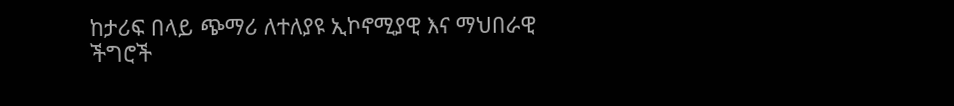ከታሪፍ በላይ ጭማሪ ለተለያዩ ኢኮኖሚያዊ እና ማህበራዊ ችግሮች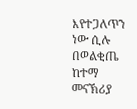እየተጋለጥን ነው ሲሉ በወልቂጤ ከተማ መናኽሪያ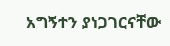አግኝተን ያነጋገርናቸው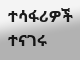ተሳፋሪዎች ተናገሩ